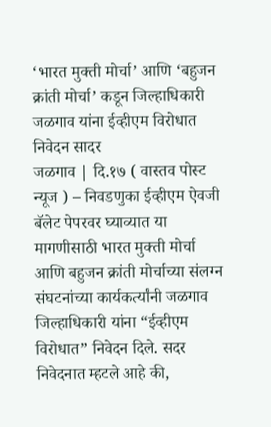‘भारत मुक्ती मोर्चा’ आणि ‘बहुजन क्रांती मोर्चा’ कडून जिल्हाधिकारी जळगाव यांना ईव्हीएम विरोधात निवेदन सादर
जळगाव | दि.१७ ( वास्तव पोस्ट न्यूज ) – निवडणुका ईव्हीएम ऐवजी बॅलेट पेपरवर घ्याव्यात या मागणीसाठी भारत मुक्ती मोर्चा आणि बहुजन क्रांती मोर्चाच्या संलग्न संघटनांच्या कार्यकर्त्यांनी जळगाव जिल्हाधिकारी यांना “ईव्हीएम विरोधात” निवेदन दिले. सदर निवेदनात म्हटले आहे की,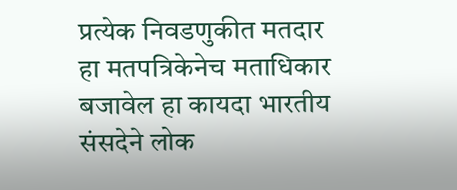प्रत्येक निवडणुकीत मतदार हा मतपत्रिकेनेच मताधिकार बजावेल हा कायदा भारतीय संसदेने लोक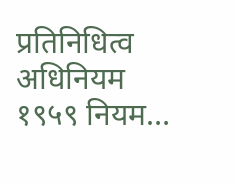प्रतिनिधित्व अधिनियम १९५९ नियम…